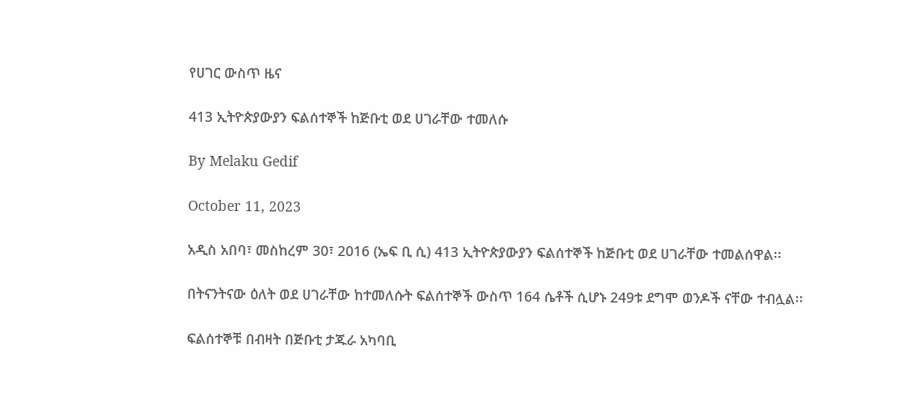የሀገር ውስጥ ዜና

413 ኢትዮጵያውያን ፍልሰተኞች ከጅቡቲ ወደ ሀገራቸው ተመለሱ

By Melaku Gedif

October 11, 2023

አዲስ አበባ፣ መስከረም 30፣ 2016 (ኤፍ ቢ ሲ) 413 ኢትዮጵያውያን ፍልሰተኞች ከጅቡቲ ወደ ሀገራቸው ተመልሰዋል፡፡

በትናንትናው ዕለት ወደ ሀገራቸው ከተመለሱት ፍልሰተኞች ውስጥ 164 ሴቶች ሲሆኑ 249ቱ ደግሞ ወንዶች ናቸው ተብሏል፡፡

ፍልሰተኞቹ በብዛት በጅቡቲ ታጁራ አካባቢ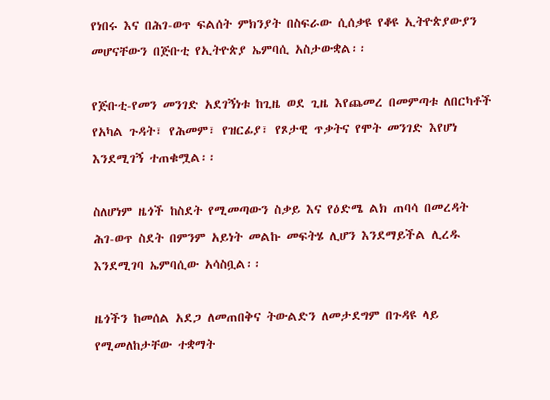የነበሩ እና በሕገ-ወጥ ፍልሰት ምክንያት በስፍራው ሲሰቃዩ የቆዩ ኢትዮጵያውያን መሆናቸውን በጅቡቲ የኢትዮጵያ ኤምባሲ አስታውቋል፡፡

የጅቡቲ-የመን መንገድ አደገኝነቱ ከጊዜ ወደ ጊዜ እየጨመረ በመምጣቱ ለበርካቶች የአካል ጉዳት፣ የሕመም፣ የዝርፊያ፣ የጾታዊ ጥቃትና የሞት መንገድ እየሆነ እንደሚገኝ ተጠቁሟል፡፡

ስለሆነም ዜጎች ከስደት የሚመጣውን ስቃይ እና የዕድሜ ልክ ጠባሳ በመረዳት ሕገ-ወጥ ስደት በምንም አይነት መልኩ መፍትሄ ሊሆን እንደማይችል ሊረዱ እንደሚገባ ኤምባሲው አሳስቧል፡፡

ዜጎችን ከመሰል አደጋ ለመጠበቅና ትውልድን ለመታደግም በጉዳዩ ላይ የሚመለከታቸው ተቋማት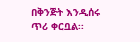በቅንጅት እንዲሰሩ ጥሪ ቀርቧል፡፡